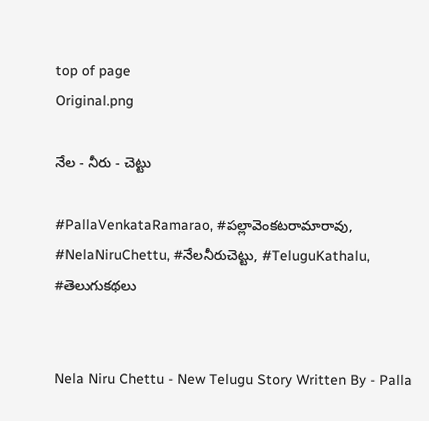top of page
Original.png

నేల - నీరు - చెట్టు

#PallaVenkataRamarao, #పల్లావెంకటరామారావు, #NelaNiruChettu, #నేలనీరుచెట్టు, #TeluguKathalu, #తెలుగుకథలు


Nela Niru Chettu - New Telugu Story Written By - Palla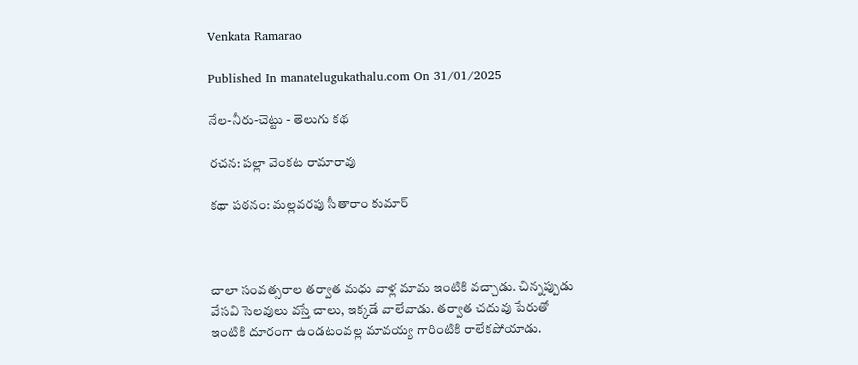Venkata Ramarao

Published In manatelugukathalu.com On 31/01/2025

నేల-నీరు-చెట్టు - తెలుగు కథ

రచన: పల్లా వెంకట రామారావు

కథా పఠనం: మల్లవరపు సీతారాం కుమార్



చాలా సంవత్సరాల తర్వాత మధు వాళ్ల మామ ఇంటికి వచ్చాడు. చిన్నప్పుడు వేసవి సెలవులు వస్తే చాలు, ఇక్కడే వాలేవాడు. తర్వాత చదువు పేరుతో ఇంటికి దూరంగా ఉండటంవల్ల మావయ్య గారింటికి రాలేకపోయాడు.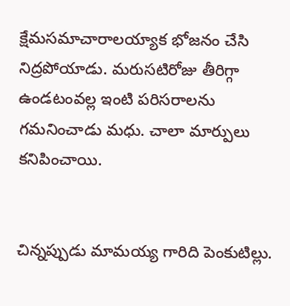క్షేమసమాచారాలయ్యాక భోజనం చేసి నిద్రపోయాడు. మరుసటిరోజు తీరిగ్గా ఉండటంవల్ల ఇంటి పరిసరాలను గమనించాడు మధు. చాలా మార్పులు కనిపించాయి.


చిన్నప్పుడు మామయ్య గారిది పెంకుటిల్లు.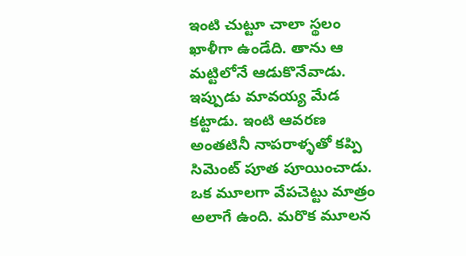ఇంటి చుట్టూ చాలా స్థలం ఖాళీగా ఉండేది. తాను ఆ మట్టిలోనే ఆడుకొనేవాడు. ఇప్పుడు మావయ్య మేడ కట్టాడు. ఇంటి ఆవరణ అంతటినీ నాపరాళ్ళతో కప్పి సిమెంట్ పూత పూయించాడు. ఒక మూలగా వేపచెట్టు మాత్రం అలాగే ఉంది. మరొక మూలన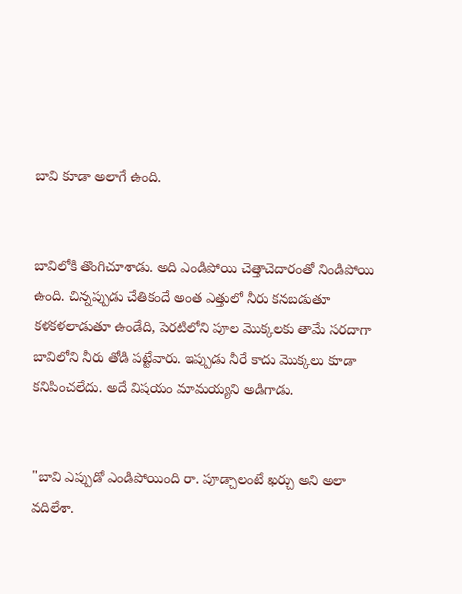బావి కూడా అలాగే ఉంది.


బావిలోకి తొంగిచూశాడు. అది ఎండిపోయి చెత్తాచెదారంతో నిండిపోయి ఉంది. చిన్నప్పుడు చేతికందే అంత ఎత్తులో నీరు కనబడుతూ కళకళలాడుతూ ఉండేది, పెరటిలోని పూల మొక్కలకు తామే సరదాగా బావిలోని నీరు తోడి పట్టేవారు. ఇప్పుడు నీరే కాదు మొక్కలు కూడా కనిపించలేదు. అదే విషయం మామయ్యని అడిగాడు.


"బావి ఎప్పుడో ఎండిపోయింది రా. పూడ్చాలంటే ఖర్చు అని అలా వదిలేశా.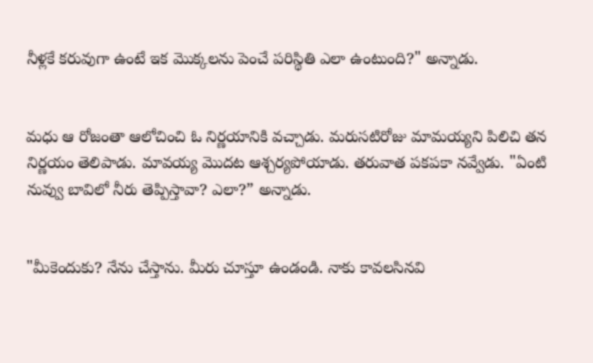నీళ్లకే కరువుగా ఉంటే ఇక మొక్కలను పెంచే పరిస్థితి ఎలా ఉంటుంది?" అన్నాడు.


మధు ఆ రోజంతా ఆలోచించి ఓ నిర్ణయానికి వచ్చాడు. మరుసటిరోజు మామయ్యని పిలిచి తన నిర్ణయం తెలిపాడు. మావయ్య మొదట ఆశ్చర్యపోయాడు. తరువాత పకపకా నవ్వేడు. "ఏంటి నువ్వు బావిలో నీరు తెప్పిస్తావా? ఎలా?” అన్నాడు.


"మీకెందుకు? నేను చేస్తాను. మీరు చూస్తూ ఉండండి. నాకు కావలసినవి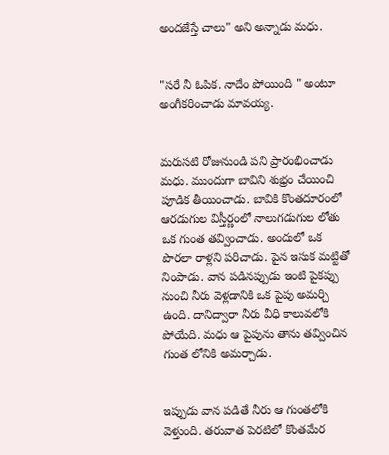అందజేస్తే చాలు" అని అన్నాడు మధు.


"సరే నీ ఓపిక. నాదేం పోయింది " అంటూ అంగీకరించాడు మావయ్య.


మరుసటి రోజునుండి పని ప్రారంభించాడు మధు. ముందుగా బావిని శుభ్రం చేయించి పూడిక తీయించాడు. బావికి కొంతదూరంలో ఆరడుగుల విస్తీర్ణంలో నాలుగడుగుల లోతు ఒక గుంత తవ్వించాడు. అందులో ఒక పొరలా రాళ్లని పరిచాడు. పైన ఇసుక మట్టితో నింపాడు. వాన పడినప్పుడు ఇంటి పైకప్పు నుంచి నీరు వెళ్లడానికి ఒక పైపు అమర్చి ఉంది. దానిద్వారా నీరు వీధి కాలువలోకి పోయేది. మధు ఆ పైపును తాను తవ్వించిన గుంత లోనికి అమర్చాడు.


ఇప్పుడు వాన పడితే నీరు ఆ గుంతలోకి వెళ్తుంది. తరువాత పెరటిలో కొంతమేర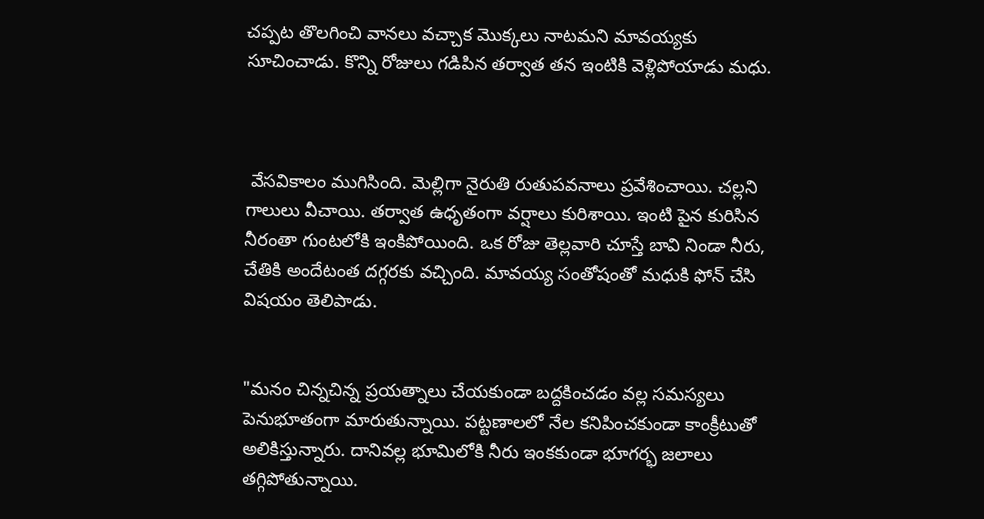చప్పట తొలగించి వానలు వచ్చాక మొక్కలు నాటమని మావయ్యకు సూచించాడు. కొన్ని రోజులు గడిపిన తర్వాత తన ఇంటికి వెళ్లిపోయాడు మధు.



 వేసవికాలం ముగిసింది. మెల్లిగా నైరుతి రుతుపవనాలు ప్రవేశించాయి. చల్లని గాలులు వీచాయి. తర్వాత ఉధృతంగా వర్షాలు కురిశాయి. ఇంటి పైన కురిసిన నీరంతా గుంటలోకి ఇంకిపోయింది. ఒక రోజు తెల్లవారి చూస్తే బావి నిండా నీరు, చేతికి అందేటంత దగ్గరకు వచ్చింది. మావయ్య సంతోషంతో మధుకి ఫోన్ చేసి విషయం తెలిపాడు.


"మనం చిన్నచిన్న ప్రయత్నాలు చేయకుండా బద్దకించడం వల్ల సమస్యలు పెనుభూతంగా మారుతున్నాయి. పట్టణాలలో నేల కనిపించకుండా కాంక్రీటుతో అలికిస్తున్నారు. దానివల్ల భూమిలోకి నీరు ఇంకకుండా భూగర్భ జలాలు తగ్గిపోతున్నాయి.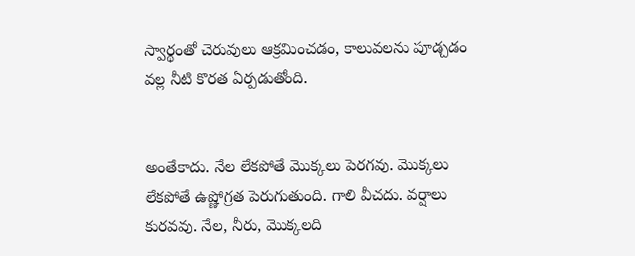స్వార్థంతో చెరువులు ఆక్రమించడం, కాలువలను పూడ్చడం వల్ల నీటి కొరత ఏర్పడుతోంది.


అంతేకాదు. నేల లేకపోతే మొక్కలు పెరగవు. మొక్కలు లేకపోతే ఉష్ణోగ్రత పెరుగుతుంది. గాలి వీచదు. వర్షాలు కురవవు. నేల, నీరు, మొక్కలది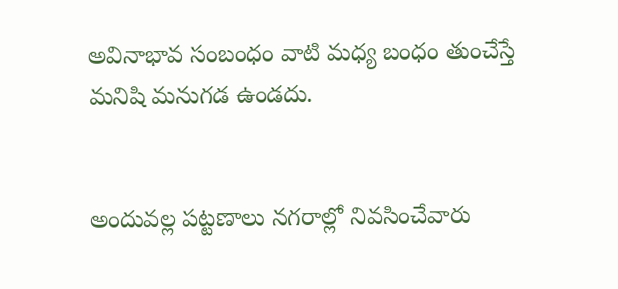అవినాభావ సంబంధం వాటి మధ్య బంధం తుంచేస్తే మనిషి మనుగడ ఉండదు.


అందువల్ల పట్టణాలు నగరాల్లో నివసించేవారు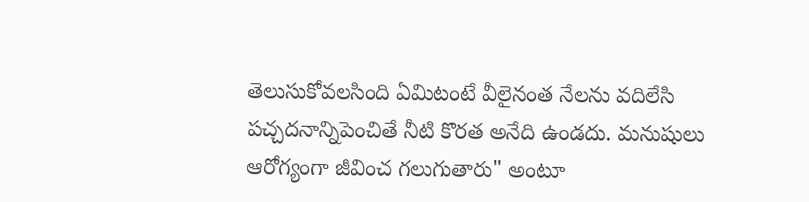తెలుసుకోవలసింది ఏమిటంటే వీలైనంత నేలను వదిలేసి పచ్చదనాన్నిపెంచితే నీటి కొరత అనేది ఉండదు. మనుషులు ఆరోగ్యంగా జీవించ గలుగుతారు" అంటూ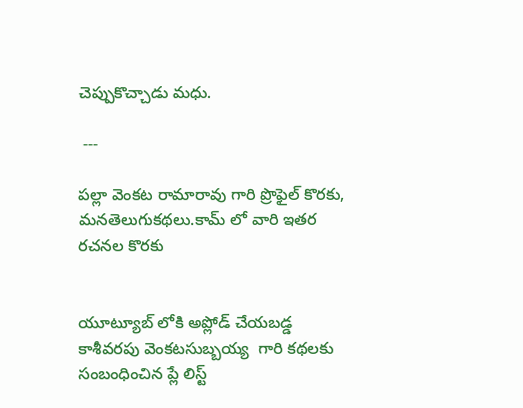చెప్పుకొచ్చాడు మధు.

 ---

పల్లా వెంకట రామారావు గారి ప్రొఫైల్ కొరకు, మనతెలుగుకథలు.కామ్ లో వారి ఇతర రచనల కొరకు


యూట్యూబ్ లోకి అప్లోడ్ చేయబడ్డ కాశీవరపు వెంకటసుబ్బయ్య  గారి కథలకు సంబంధించిన ప్లే లిస్ట్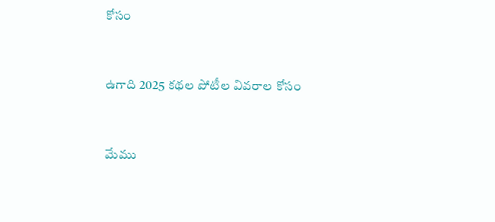కోసం


ఉగాది 2025 కథల పోటీల వివరాల కోసం


మేము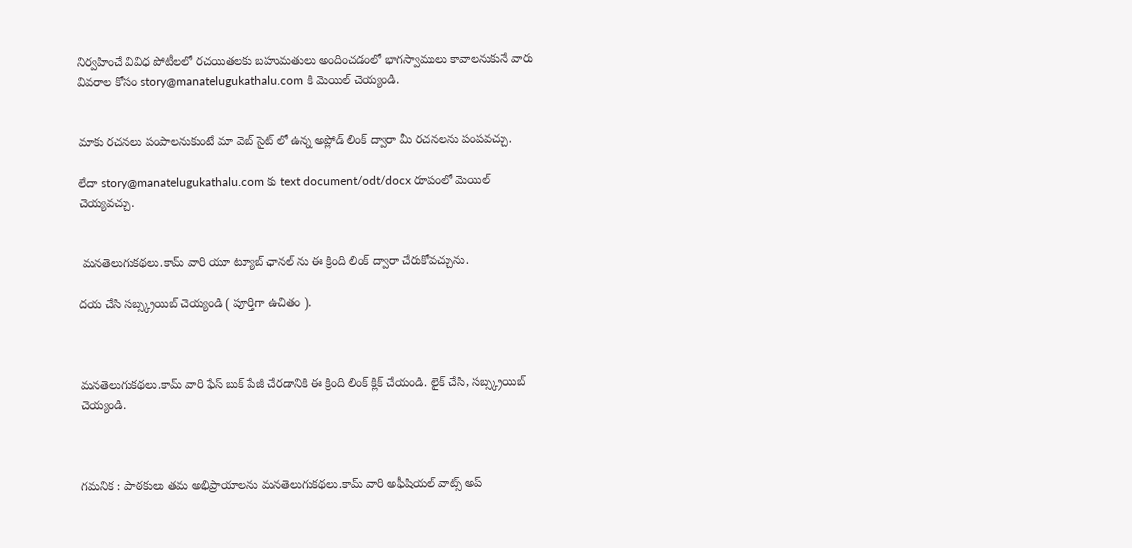నిర్వహించే వివిధ పోటీలలో రచయితలకు బహుమతులు అందించడంలో భాగస్వాములు కావాలనుకునే వారు వివరాల కోసం story@manatelugukathalu.com కి మెయిల్ చెయ్యండి.


మాకు రచనలు పంపాలనుకుంటే మా వెబ్ సైట్ లో ఉన్న అప్లోడ్ లింక్ ద్వారా మీ రచనలను పంపవచ్చు.

లేదా story@manatelugukathalu.com కు text document/odt/docx రూపంలో మెయిల్ చెయ్యవచ్చు.


 మనతెలుగుకథలు.కామ్ వారి యూ ట్యూబ్ ఛానల్ ను ఈ క్రింది లింక్ ద్వారా చేరుకోవచ్చును.

దయ చేసి సబ్స్క్రయిబ్ చెయ్యండి ( పూర్తిగా ఉచితం ).



మనతెలుగుకథలు.కామ్ వారి ఫేస్ బుక్ పేజీ చేరడానికి ఈ క్రింది లింక్ క్లిక్ చేయండి. లైక్ చేసి, సబ్స్క్రయిబ్ చెయ్యండి.



గమనిక : పాఠకులు తమ అభిప్రాయాలను మనతెలుగుకథలు.కామ్ వారి అఫీషియల్ వాట్స్ అప్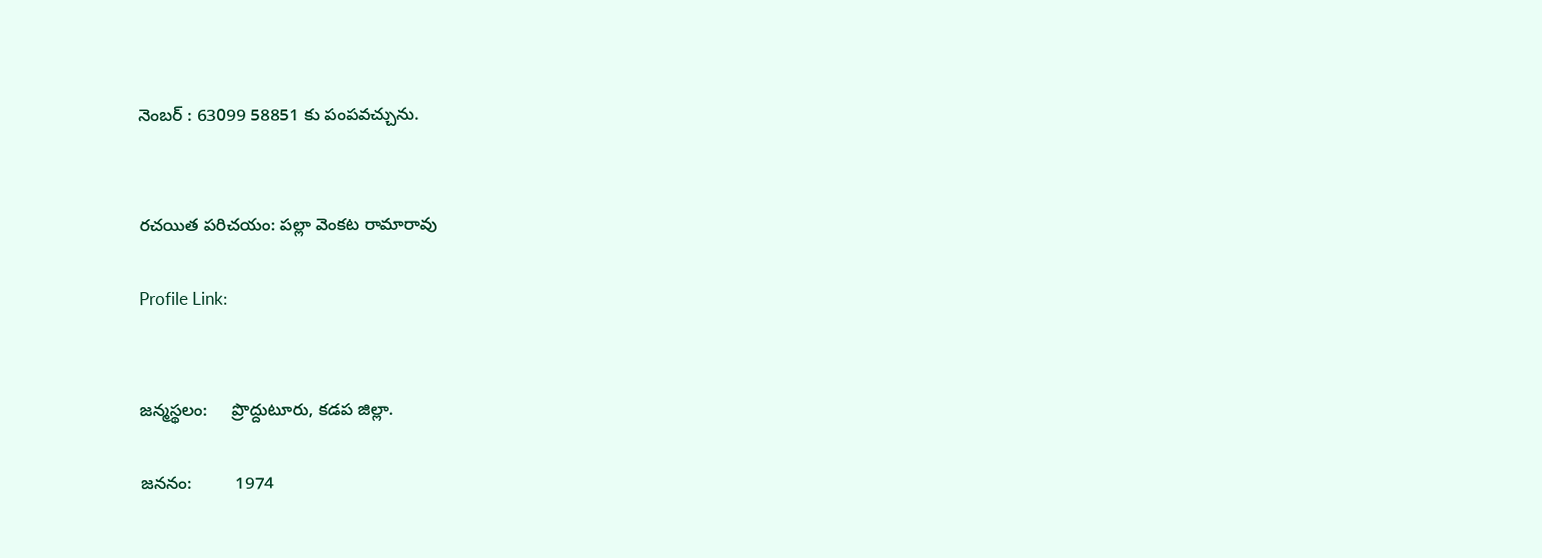నెంబర్ : 63099 58851 కు పంపవచ్చును.


రచయిత పరిచయం: పల్లా వెంకట రామారావు

Profile Link:


జన్మస్థలం:     ప్రొద్దుటూరు, కడప జిల్లా.

జననం:         1974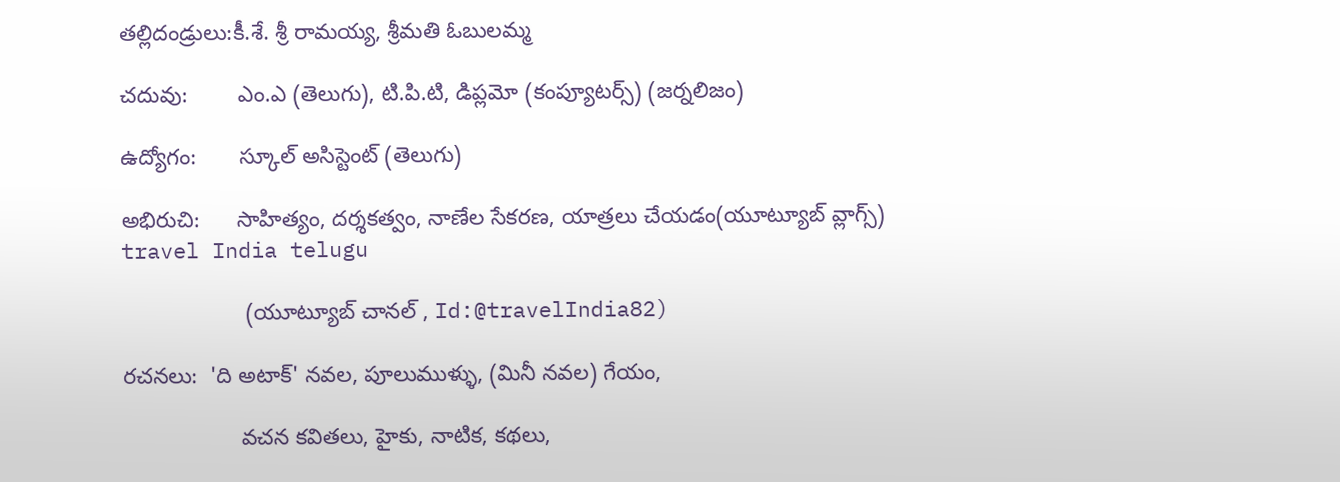తల్లిదండ్రులు:కీ.శే. శ్రీ రామయ్య, శ్రీమతి ఓబులమ్మ

చదువు:        ఎం.ఎ (తెలుగు), టి.పి.టి, డిప్లమో (కంప్యూటర్స్) (జర్నలిజం)

ఉద్యోగం:       స్కూల్ అసిస్టెంట్ (తెలుగు)

అభిరుచి:      సాహిత్యం, దర్శకత్వం, నాణేల సేకరణ, యాత్రలు చేయడం(యూట్యూబ్ వ్లాగ్స్)  travel India telugu

                    (యూట్యూబ్ చానల్ , Id:@travelIndia82)

రచనలు:  'ది అటాక్' నవల, పూలుముళ్ళు, (మినీ నవల) గేయం,

                   వచన కవితలు, హైకు, నాటిక, కథలు,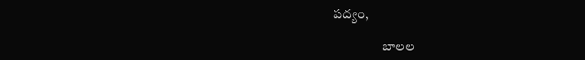పద్యం,

                   బాలల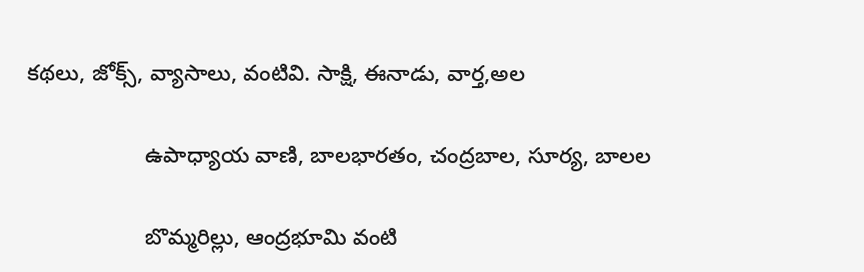కథలు, జోక్స్, వ్యాసాలు, వంటివి. సాక్షి, ఈనాడు, వార్త,అల

                   ఉపాధ్యాయ వాణి, బాలభారతం, చంద్రబాల, సూర్య, బాలల

                   బొమ్మరిల్లు, ఆంద్రభూమి వంటి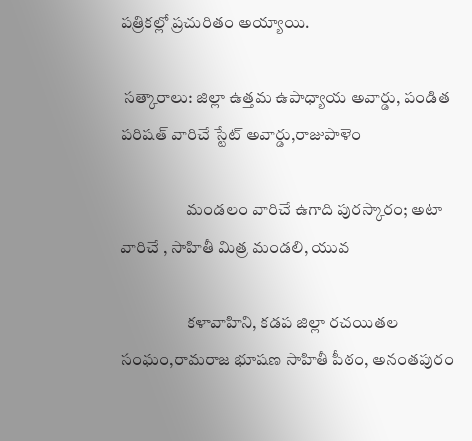పత్రికల్లో ప్రచురితం అయ్యాయి.

 సత్కారాలు: జిల్లా ఉత్తమ ఉపాధ్యాయ అవార్డు, పండిత పరిషత్ వారిచే స్టేట్ అవార్డు,రాజుపాళెం

                    మండలం వారిచే ఉగాది పురస్కారం; అటా వారిచే , సాహితీ మిత్ర మండలి, యువ

                    కళావాహిని, కడప జిల్లా రచయితల సంఘం,రామరాజ భూషణ సాహితీ పీఠం, అనంతపురం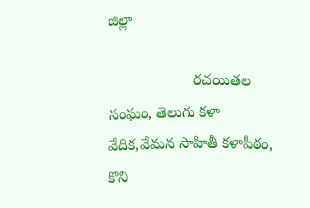జిల్లా

                    రచయితల సంఘం, తెలుగు కళా వేదిక,వేమన సాహితీ కళాపీఠం, కొని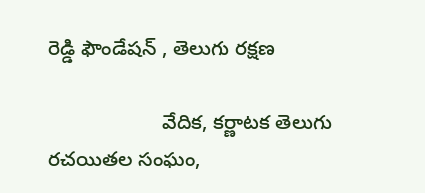రెడ్డి ఫౌండేషన్ , తెలుగు రక్షణ

                    వేదిక, కర్ణాటక తెలుగు రచయితల సంఘం,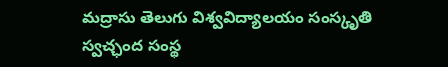మద్రాసు తెలుగు విశ్వవిద్యాలయం సంస్కృతి స్వచ్ఛంద సంస్థ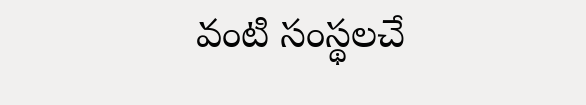వంటి సంస్థలచే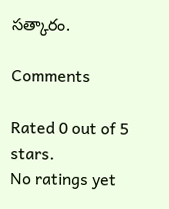సత్కారం.

Comments

Rated 0 out of 5 stars.
No ratings yet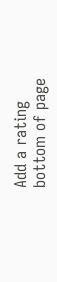Add a rating
bottom of page